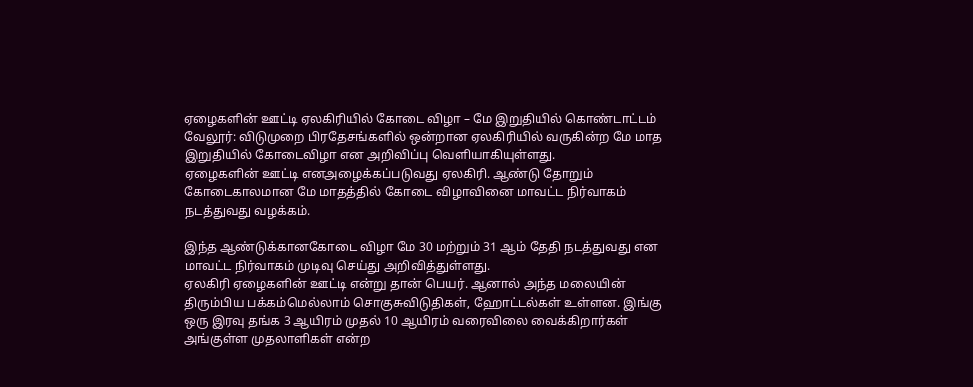ஏழைகளின் ஊட்டி ஏலகிரியில் கோடை விழா – மே இறுதியில் கொண்டாட்டம்
வேலூர்: விடுமுறை பிரதேசங்களில் ஒன்றான ஏலகிரியில் வருகின்ற மே மாத இறுதியில் கோடைவிழா என அறிவிப்பு வெளியாகியுள்ளது.
ஏழைகளின் ஊட்டி எனஅழைக்கப்படுவது ஏலகிரி. ஆண்டு தோறும் கோடைகாலமான மே மாதத்தில் கோடை விழாவினை மாவட்ட நிர்வாகம் நடத்துவது வழக்கம்.

இந்த ஆண்டுக்கானகோடை விழா மே 30 மற்றும் 31 ஆம் தேதி நடத்துவது என மாவட்ட நிர்வாகம் முடிவு செய்து அறிவித்துள்ளது.
ஏலகிரி ஏழைகளின் ஊட்டி என்று தான் பெயர். ஆனால் அந்த மலையின் திரும்பிய பக்கம்மெல்லாம் சொகுசுவிடுதிகள், ஹோட்டல்கள் உள்ளன. இங்கு ஒரு இரவு தங்க 3 ஆயிரம் முதல் 10 ஆயிரம் வரைவிலை வைக்கிறார்கள் அங்குள்ள முதலாளிகள் என்ற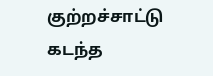குற்றச்சாட்டு கடந்த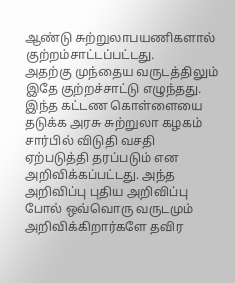ஆண்டு சுற்றுலாபயணிகளால் குற்றம்சாட்டப்பட்டது.
அதற்கு முந்தைய வருடத்திலும் இதே குற்றச்சாட்டு எழுந்தது. இந்த கட்டண கொள்ளையை தடுக்க அரசு சுற்றுலா கழகம் சார்பில் விடுதி வசதி ஏற்படுத்தி தரப்படும் என அறிவிக்கப்பட்டது. அந்த அறிவிப்பு புதிய அறிவிப்பு போல் ஒவ்வொரு வருடமும் அறிவிக்கிறார்களே தவிர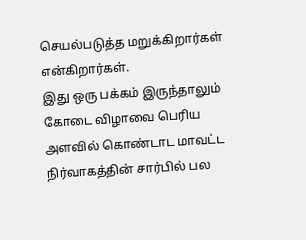செயல்படுத்த மறுக்கிறார்கள் என்கிறார்கள்.
இது ஒரு பக்கம் இருந்தாலும் கோடை விழாவை பெரிய அளவில் கொண்டாட மாவட்ட நிர்வாகத்தின் சார்பில் பல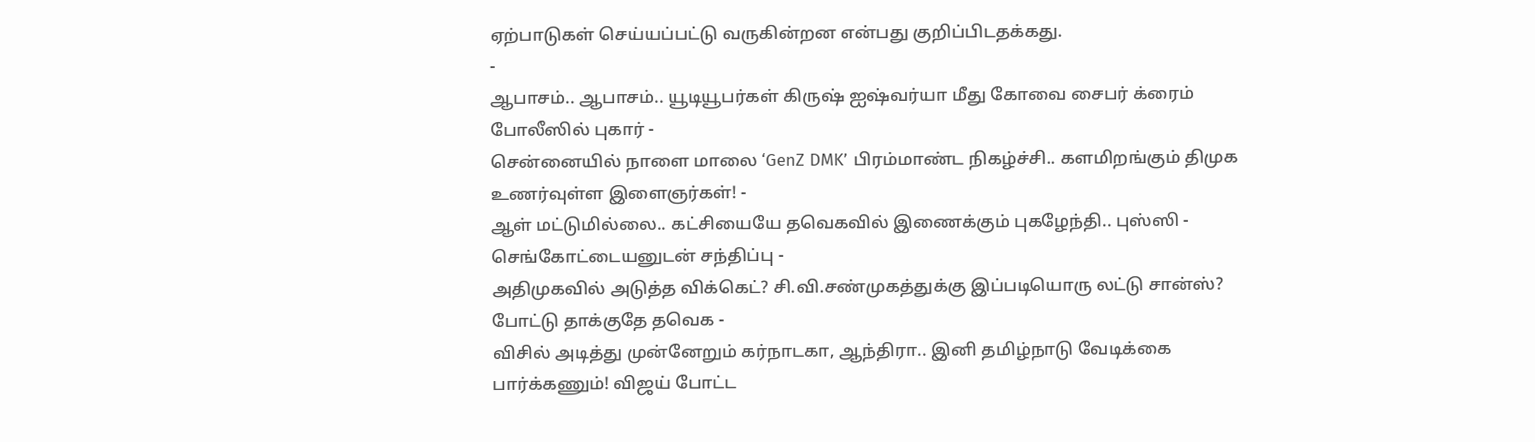ஏற்பாடுகள் செய்யப்பட்டு வருகின்றன என்பது குறிப்பிடதக்கது.
-
ஆபாசம்.. ஆபாசம்.. யூடியூபர்கள் கிருஷ் ஐஷ்வர்யா மீது கோவை சைபர் க்ரைம் போலீஸில் புகார் -
சென்னையில் நாளை மாலை ‘GenZ DMK’ பிரம்மாண்ட நிகழ்ச்சி.. களமிறங்கும் திமுக உணர்வுள்ள இளைஞர்கள்! -
ஆள் மட்டுமில்லை.. கட்சியையே தவெகவில் இணைக்கும் புகழேந்தி.. புஸ்ஸி - செங்கோட்டையனுடன் சந்திப்பு -
அதிமுகவில் அடுத்த விக்கெட்? சி.வி.சண்முகத்துக்கு இப்படியொரு லட்டு சான்ஸ்? போட்டு தாக்குதே தவெக -
விசில் அடித்து முன்னேறும் கர்நாடகா, ஆந்திரா.. இனி தமிழ்நாடு வேடிக்கை பார்க்கணும்! விஜய் போட்ட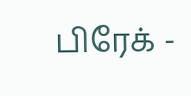பிரேக் -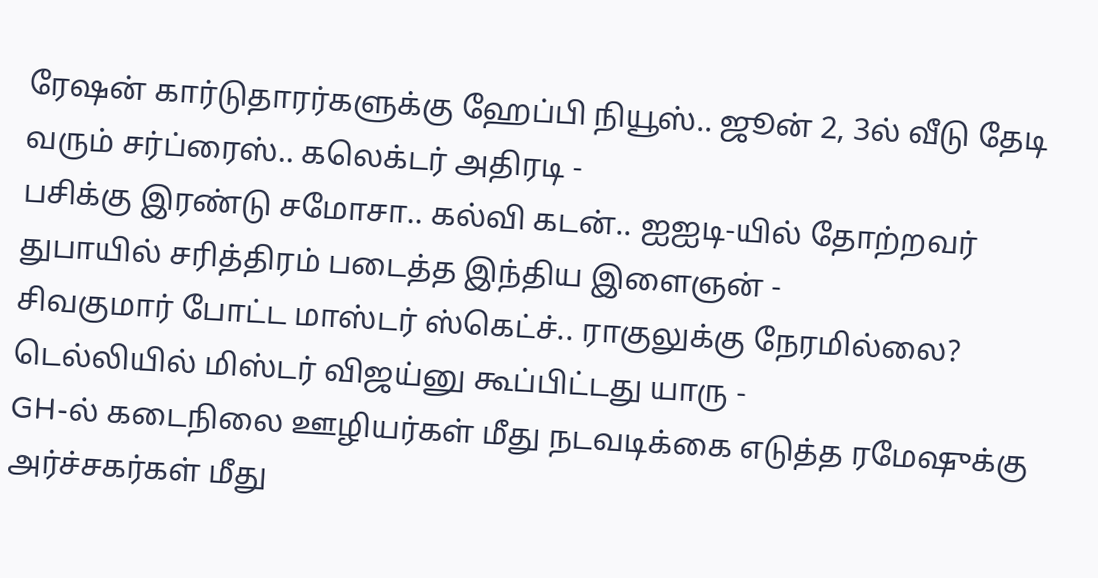ரேஷன் கார்டுதாரர்களுக்கு ஹேப்பி நியூஸ்.. ஜூன் 2, 3ல் வீடு தேடி வரும் சர்ப்ரைஸ்.. கலெக்டர் அதிரடி -
பசிக்கு இரண்டு சமோசா.. கல்வி கடன்.. ஐஐடி-யில் தோற்றவர் துபாயில் சரித்திரம் படைத்த இந்திய இளைஞன் -
சிவகுமார் போட்ட மாஸ்டர் ஸ்கெட்ச்.. ராகுலுக்கு நேரமில்லை? டெல்லியில் மிஸ்டர் விஜய்னு கூப்பிட்டது யாரு -
GH-ல் கடைநிலை ஊழியர்கள் மீது நடவடிக்கை எடுத்த ரமேஷுக்கு அர்ச்சகர்கள் மீது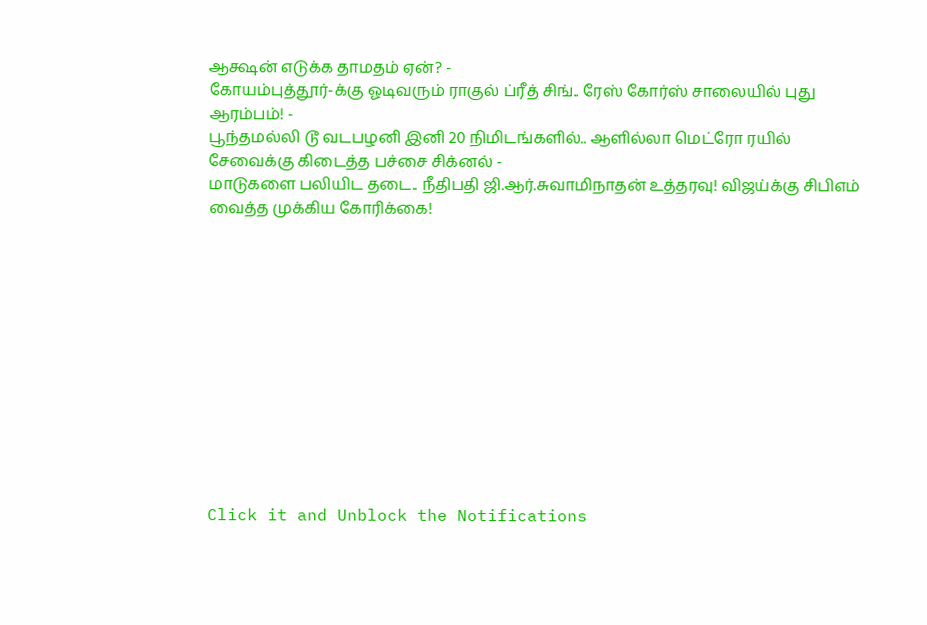ஆக்ஷன் எடுக்க தாமதம் ஏன்? -
கோயம்புத்தூர்-க்கு ஓடிவரும் ராகுல் ப்ரீத் சிங்.. ரேஸ் கோர்ஸ் சாலையில் புது ஆரம்பம்! -
பூந்தமல்லி டூ வடபழனி இனி 20 நிமிடங்களில்.. ஆளில்லா மெட்ரோ ரயில் சேவைக்கு கிடைத்த பச்சை சிக்னல் -
மாடுகளை பலியிட தடை.. நீதிபதி ஜி.ஆர்.சுவாமிநாதன் உத்தரவு! விஜய்க்கு சிபிஎம் வைத்த முக்கிய கோரிக்கை!












Click it and Unblock the Notifications